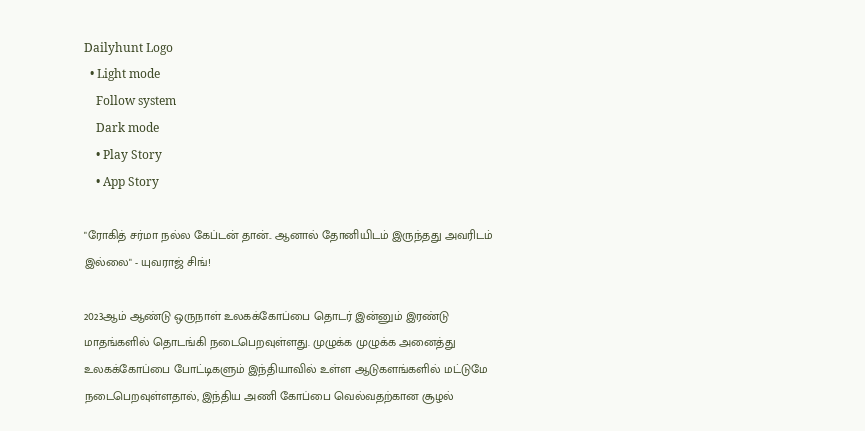Dailyhunt Logo
  • Light mode
    Follow system
    Dark mode
    • Play Story
    • App Story

"ரோகித் சர்மா நல்ல கேப்டன் தான்.. ஆனால் தோனியிடம் இருந்தது அவரிடம் இல்லை" - யுவராஜ் சிங்!

2023ஆம் ஆண்டு ஒருநாள் உலகக்கோப்பை தொடர் இன்னும் இரண்டு மாதங்களில் தொடங்கி நடைபெறவுள்ளது. முழுக்க முழுக்க அனைத்து உலகக்கோப்பை போட்டிகளும் இந்தியாவில் உள்ள ஆடுகளங்களில் மட்டுமே நடைபெறவுள்ளதால், இந்திய அணி கோப்பை வெல்வதற்கான சூழல்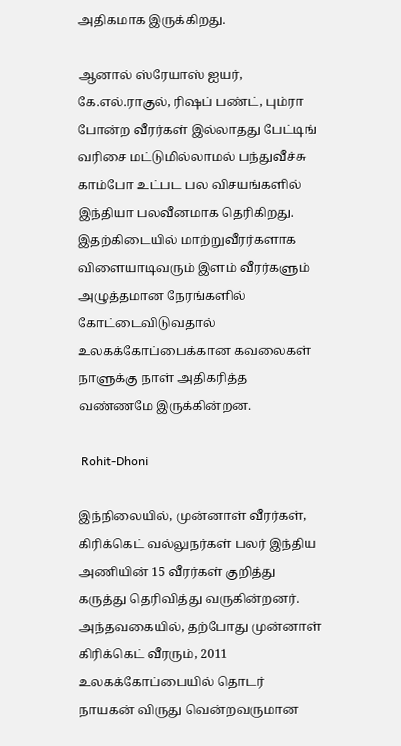அதிகமாக இருக்கிறது.

ஆனால் ஸ்ரேயாஸ் ஐயர், கே.எல்.ராகுல், ரிஷப் பண்ட், பும்ரா போன்ற வீரர்கள் இல்லாதது பேட்டிங் வரிசை மட்டுமில்லாமல் பந்துவீச்சு காம்போ உட்பட பல விசயங்களில் இந்தியா பலவீனமாக தெரிகிறது. இதற்கிடையில் மாற்றுவீரர்களாக விளையாடிவரும் இளம் வீரர்களும் அழுத்தமான நேரங்களில் கோட்டைவிடுவதால் உலகக்கோப்பைக்கான கவலைகள் நாளுக்கு நாள் அதிகரித்த வண்ணமே இருக்கின்றன.

 Rohit-Dhoni

இந்நிலையில், முன்னாள் வீரர்கள், கிரிக்கெட் வல்லுநர்கள் பலர் இந்திய அணியின் 15 வீரர்கள் குறித்து கருத்து தெரிவித்து வருகின்றனர். அந்தவகையில், தற்போது முன்னாள் கிரிக்கெட் வீரரும், 2011 உலகக்கோப்பையில் தொடர் நாயகன் விருது வென்றவருமான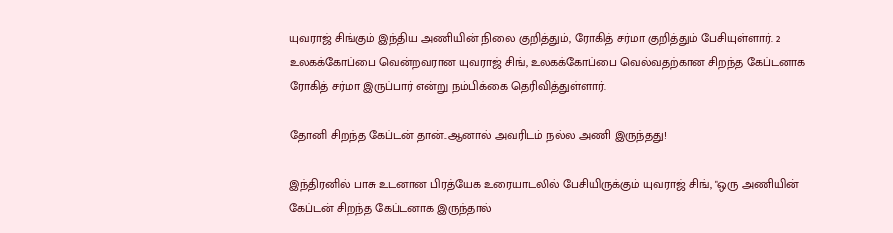யுவராஜ் சிங்கும் இந்திய அணியின் நிலை குறித்தும், ரோகித் சர்மா குறித்தும் பேசியுள்ளார். 2 உலகக்கோப்பை வென்றவரான யுவராஜ் சிங், உலகக்கோப்பை வெல்வதற்கான சிறந்த கேப்டனாக ரோகித் சர்மா இருப்பார் என்று நம்பிக்கை தெரிவித்துள்ளார்.

தோனி சிறந்த கேப்டன் தான்..ஆனால் அவரிடம் நல்ல அணி இருந்தது!

இந்திரனில் பாசு உடனான பிரத்யேக உரையாடலில் பேசியிருக்கும் யுவராஜ் சிங், "ஒரு அணியின் கேப்டன் சிறந்த கேப்டனாக இருந்தால்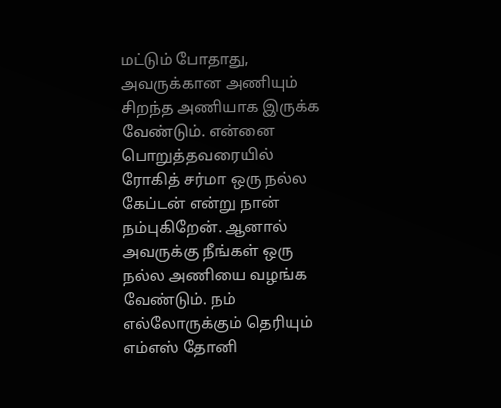மட்டும் போதாது, அவருக்கான அணியும் சிறந்த அணியாக இருக்க வேண்டும். என்னை பொறுத்தவரையில் ரோகித் சர்மா ஒரு நல்ல கேப்டன் என்று நான் நம்புகிறேன். ஆனால் அவருக்கு நீங்கள் ஒரு நல்ல அணியை வழங்க வேண்டும். நம் எல்லோருக்கும் தெரியும் எம்எஸ் தோனி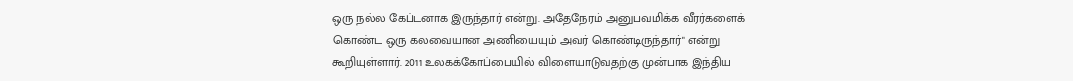ஒரு நல்ல கேப்டனாக இருந்தார் என்று. அதேநேரம் அனுபவமிக்க வீரர்களைக் கொண்ட ஒரு கலவையான அணியையும் அவர் கொண்டிருந்தார்" என்று கூறியுள்ளார். 2011 உலகக்கோப்பையில் விளையாடுவதற்கு முன்பாக இந்திய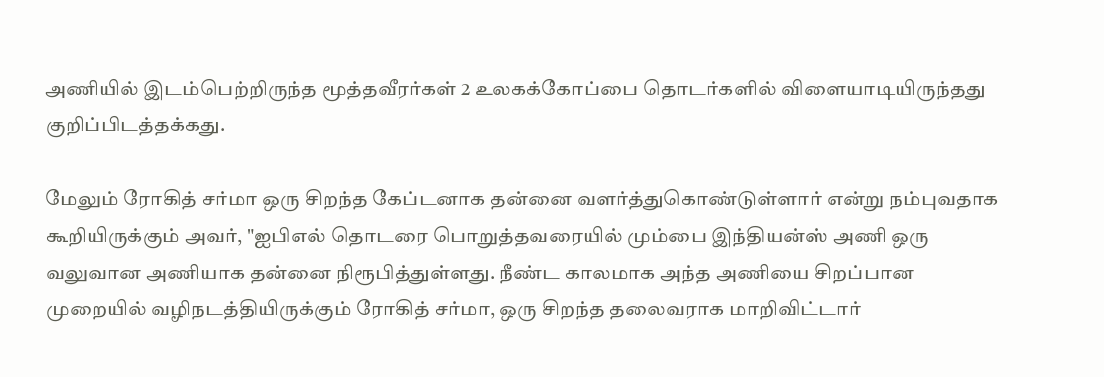அணியில் இடம்பெற்றிருந்த மூத்தவீரர்கள் 2 உலகக்கோப்பை தொடர்களில் விளையாடியிருந்தது குறிப்பிடத்தக்கது.

மேலும் ரோகித் சர்மா ஒரு சிறந்த கேப்டனாக தன்னை வளர்த்துகொண்டுள்ளார் என்று நம்புவதாக கூறியிருக்கும் அவர், "ஐபிஎல் தொடரை பொறுத்தவரையில் மும்பை இந்தியன்ஸ் அணி ஒரு வலுவான அணியாக தன்னை நிரூபித்துள்ளது. நீண்ட காலமாக அந்த அணியை சிறப்பான முறையில் வழிநடத்தியிருக்கும் ரோகித் சர்மா, ஒரு சிறந்த தலைவராக மாறிவிட்டார்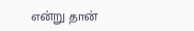என்று தான்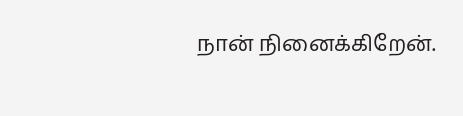நான் நினைக்கிறேன்.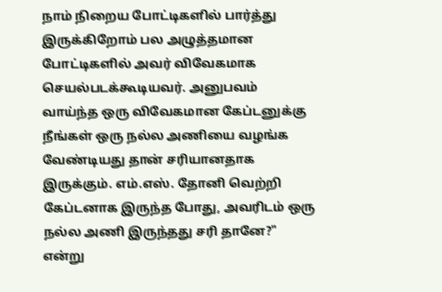நாம் நிறைய போட்டிகளில் பார்த்து இருக்கிறோம் பல அழுத்தமான போட்டிகளில் அவர் விவேகமாக செயல்படக்கூடியவர். அனுபவம் வாய்ந்த ஒரு விவேகமான கேப்டனுக்கு நீங்கள் ஒரு நல்ல அணியை வழங்க வேண்டியது தான் சரியானதாக இருக்கும். எம்.எஸ். தோனி வெற்றி கேப்டனாக இருந்த போது, அவரிடம் ஒரு நல்ல அணி இருந்தது சரி தானே?" என்று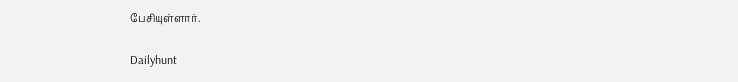பேசியுள்ளார்.

Dailyhunt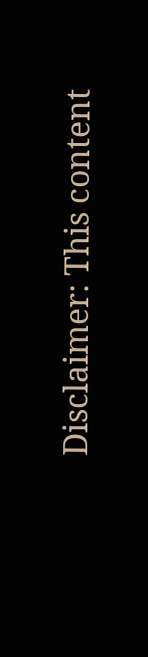Disclaimer: This content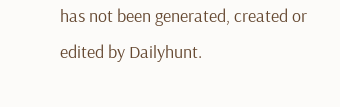has not been generated, created or edited by Dailyhunt.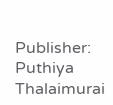Publisher: Puthiya Thalaimurai